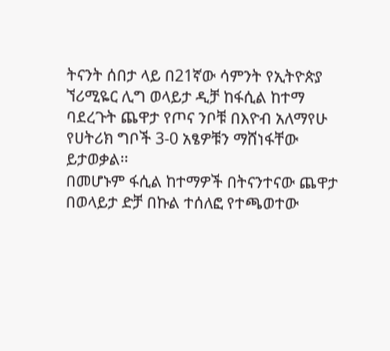ትናንት ሰበታ ላይ በ21ኛው ሳምንት የኢትዮጵያ ኘሪሚዬር ሊግ ወላይታ ዲቻ ከፋሲል ከተማ ባደረጉት ጨዋታ የጦና ንቦቹ በእዮብ አለማየሁ የሀትሪክ ግቦች 3-0 አፄዎቹን ማሸነፋቸው ይታወቃል፡፡
በመሆኑም ፋሲል ከተማዎች በትናንተናው ጨዋታ በወላይታ ድቻ በኩል ተሰለፎ የተጫወተው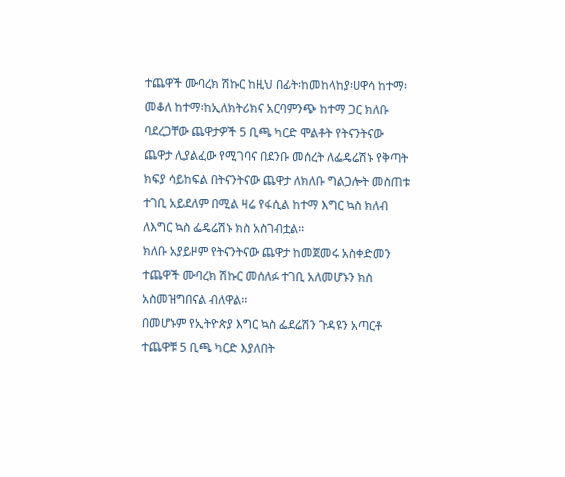ተጨዋች ሙባረክ ሽኩር ከዚህ በፊት፡ከመከላከያ፡ሀዋሳ ከተማ፡ መቆለ ከተማ፡ከኢለክትሪክና አርባምንጭ ከተማ ጋር ክለቡ ባደረጋቸው ጨዋታዎች 5 ቢጫ ካርድ ሞልቶት የትናንትናው ጨዋታ ሊያልፈው የሚገባና በደንቡ መሰረት ለፌዴሬሽኑ የቅጣት ክፍያ ሳይከፍል በትናንትናው ጨዋታ ለክለቡ ግልጋሎት መስጠቱ ተገቢ አይደለም በሚል ዛሬ የፋሲል ከተማ እግር ኳስ ክለብ ለእግር ኳስ ፌዴሬሽኑ ክስ አስገብቷል፡፡
ክለቡ አያይዞም የትናንትናው ጨዋታ ከመጀመሩ አስቀድመን ተጨዋች ሙባረክ ሽኩር መሰለፉ ተገቢ አለመሆኑን ክስ አስመዝግበናል ብለዋል፡፡
በመሆኑም የኢትዮጵያ እግር ኳስ ፌደሬሽን ጉዳዩን አጣርቶ ተጨዋቹ 5 ቢጫ ካርድ እያለበት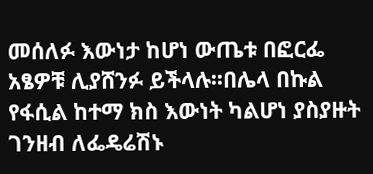መሰለፉ እውነታ ከሆነ ውጤቱ በፎርፌ አፄዎቹ ሊያሸንፉ ይችላሉ፡፡በሌላ በኩል የፋሲል ከተማ ክስ እውነት ካልሆነ ያስያዙት ገንዘብ ለፌዴሬሽኑ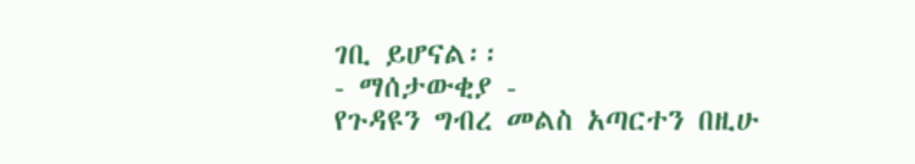ገቢ ይሆናል፡፡
- ማሰታውቂያ -
የጉዳዩን ግብረ መልስ አጣርተን በዚሁ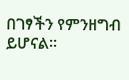በገፃችን የምንዘግብ ይሆናል፡፡